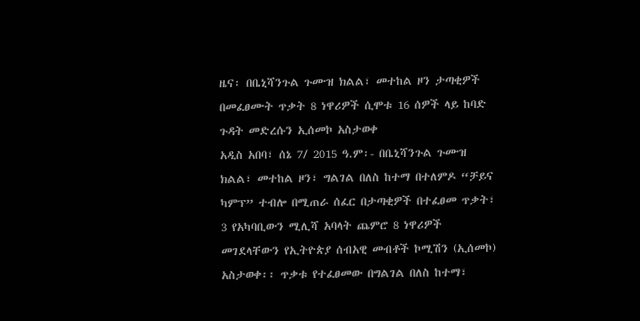ዜና፡ በቤኒሻንጉል ጉሙዝ ክልል፣ መተከል ዞን ታጣቂዎች በመፈፀሙት ጥቃት 8 ነዋሪዎች ሲሞቱ 16 ሰዎች ላይ ከባድ ጉዳት መድረሱን ኢሰመኮ አስታወቀ
አዲስ አበባ፣ ሰኔ 7/ 2015 ዓ.ም፡- በቤኒሻንጉል ጉሙዝ ክልል፣ መተከል ዞን፣ ግልገል በለስ ከተማ በተለምዶ “ቻይና ካምፕ” ተብሎ በሚጠራ ሰፈር በታጣቂዎች በተፈፀመ ጥቃት፣ 3 የአካባቢውን ሚሊሻ አባላት ጨምሮ 8 ነዋሪዎች መገደላቸውን የኢትዮጵያ ሰብአዊ መብቶች ኮሚሽን (ኢሰመኮ) አስታወቀ፡፡ ጥቃቱ የተፈፀመው በግልገል በለስ ከተማ፣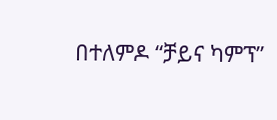በተለምዶ “ቻይና ካምፕ”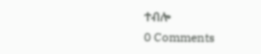ተብሎ
0 Comments